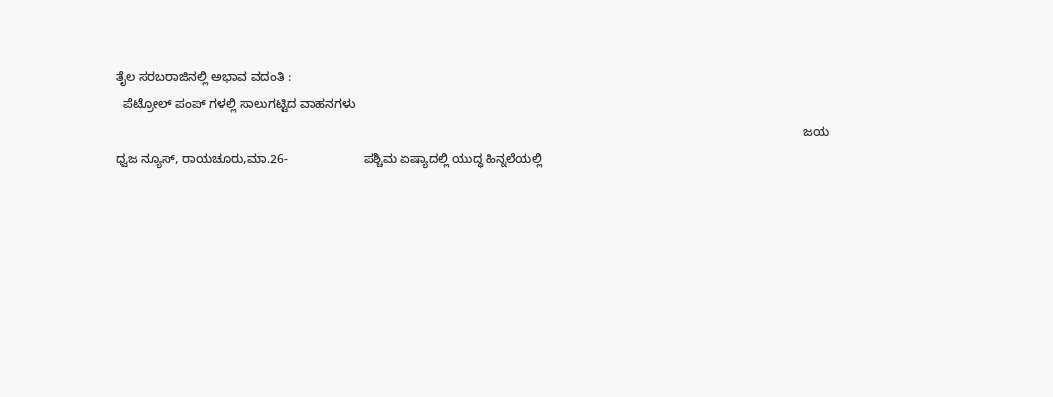ತೈಲ ಸರಬರಾಜಿನಲ್ಲಿ ಅಭಾವ ವದಂತಿ :
  ಪೆಟ್ರೋಲ್ ಪಂಪ್ ಗಳಲ್ಲಿ ಸಾಲುಗಟ್ಟಿದ ವಾಹನಗಳು
                                                                                                                                                                                                       ಜಯ ಧ್ವಜ ನ್ಯೂಸ್, ರಾಯಚೂರು,ಮಾ.26-                      ಪಶ್ಚಿಮ‌ ಏಷ್ಯಾದಲ್ಲಿ ಯುದ್ಧ ಹಿನ್ನಲೆಯಲ್ಲಿ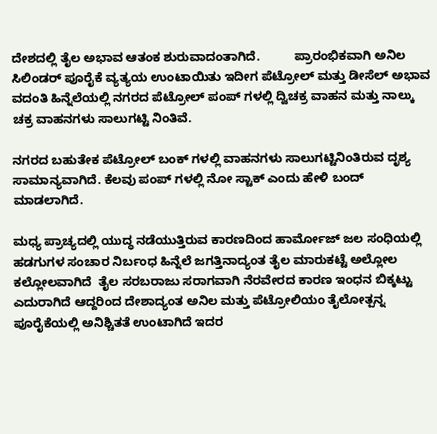ದೇಶದಲ್ಲಿ ತೈಲ ಅಭಾವ ಆತಂಕ ಶುರುವಾದಂತಾಗಿದೆ.          ಪ್ರಾರಂಭಿಕವಾಗಿ ಅನಿಲ ಸಿಲಿಂಡರ್ ಪೂರೈಕೆ ವ್ಯತ್ಯಯ ಉಂಟಾಯಿತು ಇದೀಗ ಪೆಟ್ರೋಲ್ ಮತ್ತು ಡೀಸೆಲ್ ಅಭಾವ ವದಂತಿ ಹಿನ್ನೆಲೆಯಲ್ಲಿ ನಗರದ ಪೆಟ್ರೋಲ್ ಪಂಪ್ ಗಳಲ್ಲಿ ದ್ವಿಚಕ್ರ ವಾಹನ ಮತ್ತು ನಾಲ್ಕು ಚಕ್ರ ವಾಹನಗಳು ಸಾಲುಗಟ್ಟಿ ನಿಂತಿವೆ.

ನಗರದ ಬಹುತೇಕ ಪೆಟ್ರೋಲ್ ಬಂಕ್ ಗಳಲ್ಲಿ ವಾಹನಗಳು ಸಾಲುಗಟ್ಟಿನಿಂತಿರುವ ದೃಶ್ಯ ಸಾಮಾನ್ಯವಾಗಿದೆ. ಕೆಲವು ಪಂಪ್ ಗಳಲ್ಲಿ ನೋ ಸ್ಟಾಕ್ ಎಂದು ಹೇಳಿ ಬಂದ್ ಮಾಡಲಾಗಿದೆ.

ಮಧ್ಯ ಪ್ರಾಚ್ಯದಲ್ಲಿ ಯುದ್ಧ ನಡೆಯುತ್ತಿರುವ ಕಾರಣದಿಂದ ಹಾರ್ಮೋಜ್ ಜಲ ಸಂಧಿಯಲ್ಲಿ ಹಡಗುಗಳ ಸಂಚಾರ ನಿರ್ಬಂಧ ಹಿನ್ನೆಲೆ ಜಗತ್ತಿನಾದ್ಯಂತ ತೈಲ ಮಾರುಕಟ್ಟೆ ಅಲ್ಲೋಲ ಕಲ್ಲೋಲವಾಗಿದೆ  ತೈಲ ಸರಬರಾಜು ಸರಾಗವಾಗಿ ನೆರವೇರದ ಕಾರಣ ಇಂಧನ ಬಿಕ್ಕಟ್ಟು ಎದುರಾಗಿದೆ ಆದ್ದರಿಂದ ದೇಶಾದ್ಯಂತ ಅನಿಲ ಮತ್ತು ಪೆಟ್ರೋಲಿಯಂ ತೈಲೋತ್ಪನ್ನ ಪೂರೈಕೆಯಲ್ಲಿ ಅನಿಶ್ಚಿತತೆ ಉಂಟಾಗಿದೆ ಇದರ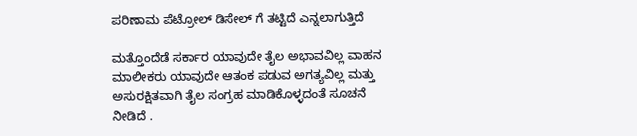ಪರಿಣಾಮ ಪೆಟ್ರೋಲ್ ಡಿಸೇಲ್ ಗೆ ತಟ್ಟಿದೆ ಎನ್ನಲಾಗುತ್ತಿದೆ

ಮತ್ತೊಂದೆಡೆ ಸರ್ಕಾರ ಯಾವುದೇ ತೈಲ ಅಭಾವವಿಲ್ಲ ವಾಹನ ಮಾಲೀಕರು ಯಾವುದೇ ಆತಂಕ ಪಡುವ ಅಗತ್ಯವಿಲ್ಲ ಮತ್ತು ಅಸುರಕ್ಷಿತವಾಗಿ ತೈಲ ಸಂಗ್ರಹ ಮಾಡಿಕೊಳ್ಳದಂತೆ ಸೂಚನೆ ನೀಡಿದೆ .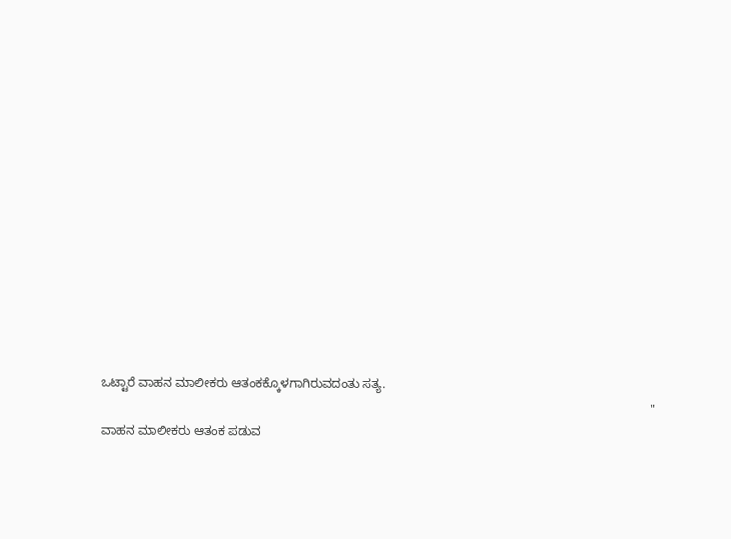ಒಟ್ಟಾರೆ ವಾಹನ ಮಾಲೀಕರು ಆತಂಕಕ್ಕೊಳಗಾಗಿರುವದಂತು ಸತ್ಯ.
                                                                                                                                                               " ವಾಹನ ಮಾಲೀಕರು ಆತಂಕ ಪಡುವ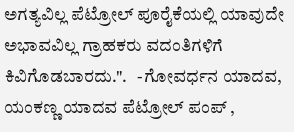ಅಗತ್ಯವಿಲ್ಲ ಪೆಟ್ರೋಲ್ ಪೂರೈಕೆಯಲ್ಲಿ ಯಾವುದೇ ಅಭಾವವಿಲ್ಲ ಗ್ರಾಹಕರು ವದಂತಿಗಳಿಗೆ ಕಿವಿಗೊಡಬಾರದು.".   -ಗೋವರ್ಧನ ಯಾದವ, ಯಂಕಣ್ಣ ಯಾದವ ಪೆಟ್ರೋಲ್ ಪಂಪ್ ,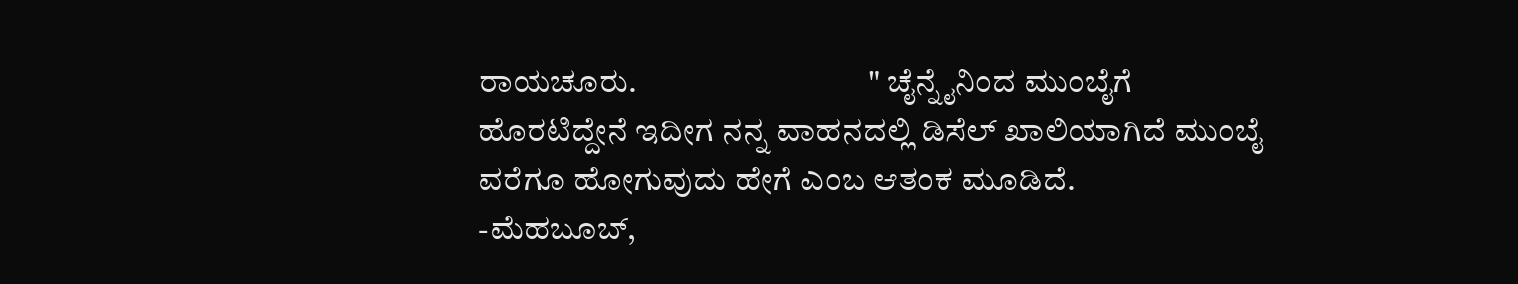ರಾಯಚೂರು.                                   " ಚೈನ್ನೈನಿಂದ ಮುಂಬೈಗೆ ಹೊರಟಿದ್ದೇನೆ ಇದೀಗ ನನ್ನ ವಾಹನದಲ್ಲಿ ಡಿಸೆಲ್ ಖಾಲಿಯಾಗಿದೆ ಮುಂಬೈ ವರೆಗೂ ಹೋಗುವುದು ಹೇಗೆ ಎಂಬ ಆತಂಕ ಮೂಡಿದೆ.         -ಮೆಹಬೂಬ್,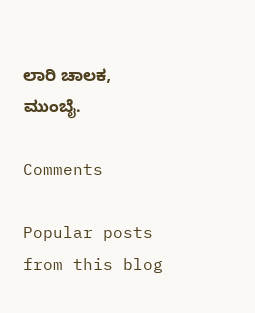ಲಾರಿ ಚಾಲಕ, ಮುಂಬೈ.

Comments

Popular posts from this blog